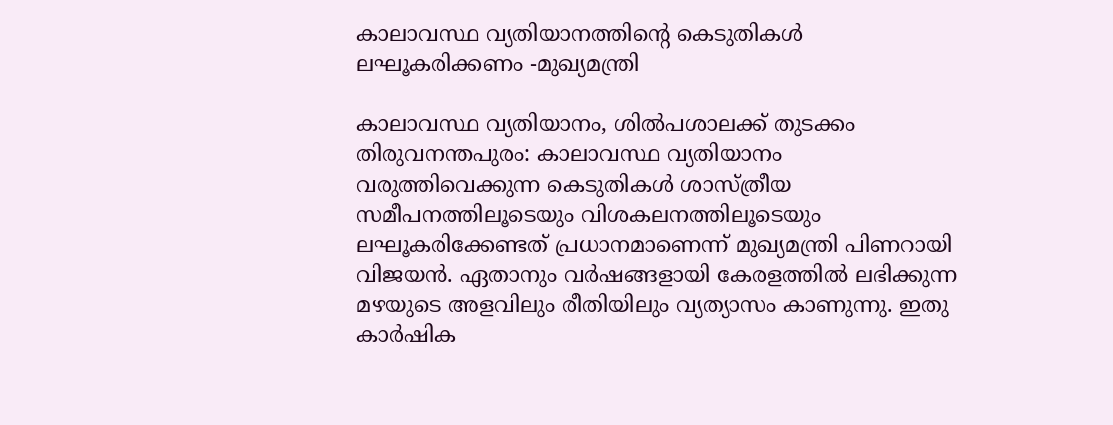കാലാവസ്ഥ വ്യതിയാനത്തിന്‍റെ കെടുതികൾ ലഘൂകരിക്കണം -മുഖ്യമന്ത്രി

കാലാവസ്ഥ വ്യതിയാനം, ശിൽപശാലക്ക് തുടക്കം തിരുവനന്തപുരം: കാലാവസ്ഥ വ്യതിയാനം വരുത്തിവെക്കുന്ന കെടുതികൾ ശാസ്ത്രീയ സമീപനത്തിലൂടെയും വിശകലനത്തിലൂടെയും ലഘൂകരിക്കേണ്ടത് പ്രധാനമാണെന്ന് മുഖ്യമന്ത്രി പിണറായി വിജയൻ. ഏതാനും വർഷങ്ങളായി കേരളത്തിൽ ലഭിക്കുന്ന മഴയുടെ അളവിലും രീതിയിലും വ്യത്യാസം കാണുന്നു. ഇതു കാർഷിക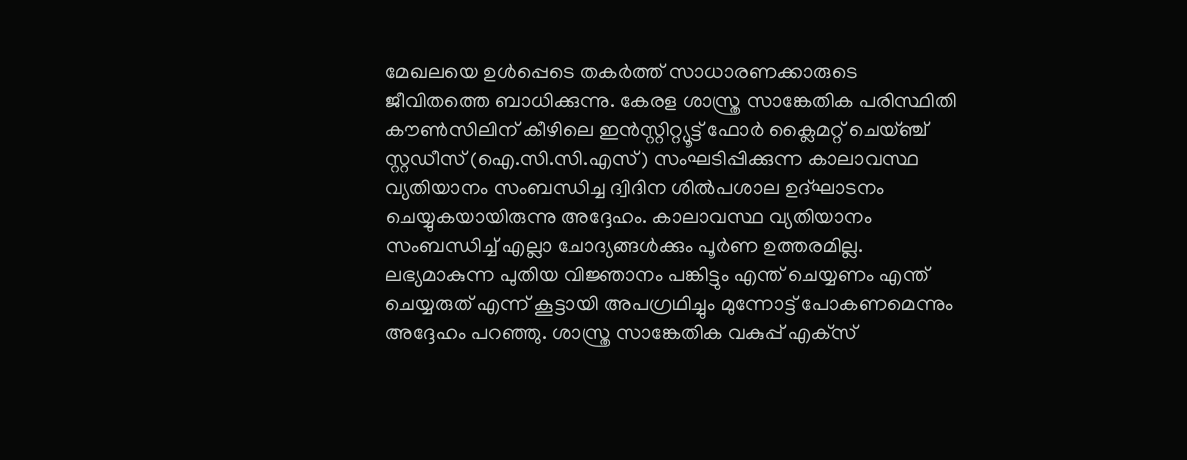മേഖലയെ ഉൾപ്പെടെ തകർത്ത് സാധാരണക്കാരുടെ ജീവിതത്തെ ബാധിക്കുന്നു. കേരള ശാസ്ത്ര സാങ്കേതിക പരിസ്ഥിതി കൗൺസിലിന് കീഴിലെ ഇൻസ്റ്റിറ്റ്യൂട്ട് ഫോർ ക്ലൈമറ്റ് ചെയ്ഞ്ച് സ്റ്റഡീസ് (ഐ.സി.സി.എസ്) സംഘടിപ്പിക്കുന്ന കാലാവസ്ഥ വ്യതിയാനം സംബന്ധിച്ച ദ്വിദിന ശിൽപശാല ഉദ്ഘാടനം ചെയ്യുകയായിരുന്നു അദ്ദേഹം. കാലാവസ്ഥ വ്യതിയാനം സംബന്ധിച്ച് എല്ലാ ചോദ്യങ്ങൾക്കും പൂർണ ഉത്തരമില്ല. ലഭ്യമാകുന്ന പുതിയ വിജ്ഞാനം പങ്കിട്ടും എന്ത് ചെയ്യണം എന്ത് ചെയ്യരുത് എന്ന് കൂട്ടായി അപഗ്രഥിച്ചും മുന്നോട്ട് പോകണമെന്നും അദ്ദേഹം പറഞ്ഞു. ശാസ്ത്ര സാങ്കേതിക വകുപ്പ് എക്‌സ്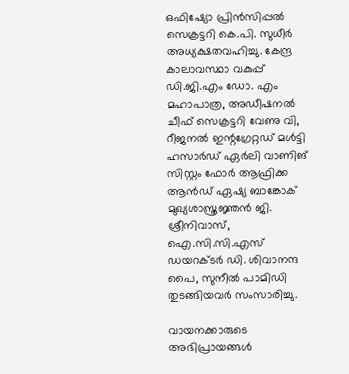ഒഫിഷ്യോ പ്രിൻസിപ്പൽ സെക്രട്ടറി കെ.പി. സുധീർ അധ്യക്ഷതവഹിച്ചു. കേന്ദ്ര കാലാവസ്ഥാ വകുപ്പ് ഡി.ജി.എം ഡോ. എം മഹാപാത്ര, അഡീഷനൽ ചീഫ് സെക്രട്ടറി വേണു വി, റീജനൽ ഇന്റഗ്രേറ്റഡ് മൾട്ടി ഹസാർഡ് ഏർലി വാണിങ് സിസ്റ്റം ഫോർ ആഫ്രിക്ക ആൻഡ് ഏഷ്യ ബാങ്കോക് മുഖ്യശാസ്ത്രജ്ഞൻ ജി. ശ്രീനിവാസ്, ഐ.സി.സി.എസ് ഡയറക്ടർ ഡി. ശിവാനന്ദ പൈ, സുനീൽ പാമിഡി തുടങ്ങിയവർ സംസാരിച്ചു.

വായനക്കാരുടെ അഭിപ്രായങ്ങള്‍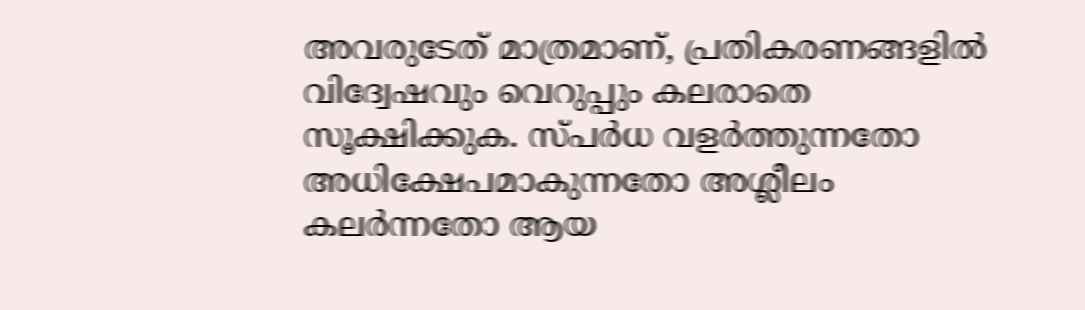അവരുടേത് മാത്രമാണ്, പ്രതികരണങ്ങളിൽ വിദ്വേഷവും വെറുപ്പും കലരാതെ സൂക്ഷിക്കുക. സ്പർധ വളർത്തുന്നതോ അധിക്ഷേപമാകുന്നതോ അശ്ലീലം കലർന്നതോ ആയ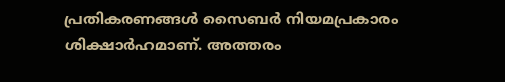പ്രതികരണങ്ങൾ സൈബർ നിയമപ്രകാരം ശിക്ഷാർഹമാണ്. അത്തരം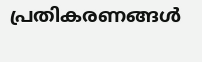പ്രതികരണങ്ങൾ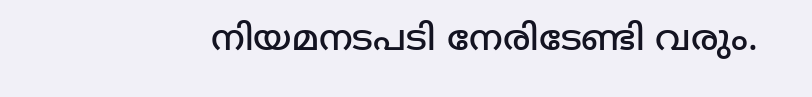നിയമനടപടി നേരിടേണ്ടി വരും.